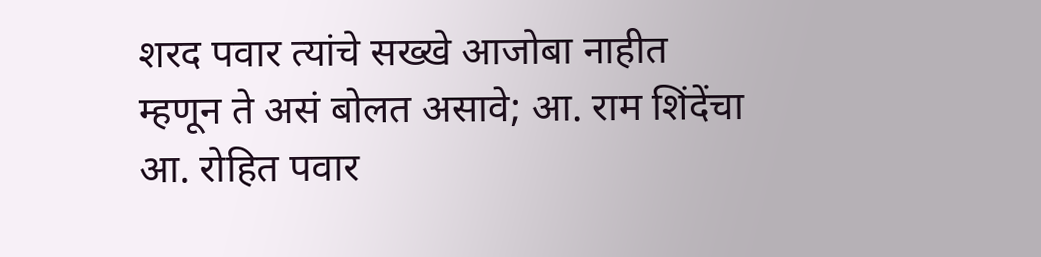शरद पवार त्यांचे सख्खे आजोबा नाहीत म्हणून ते असं बोलत असावे; आ. राम शिंदेंचा आ. रोहित पवार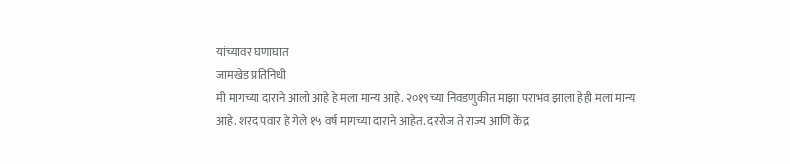यांच्यावर घणाघात
जामखेड प्रतिनिधी
मी मागच्या दाराने आलो आहे हे मला मान्य आहे. २०१९च्या निवडणुकीत माझा पराभव झाला हेही मला मान्य आहे. शरद पवार हे गेले १५ वर्ष मागच्या दाराने आहेत. दररोज ते राज्य आणि केंद्र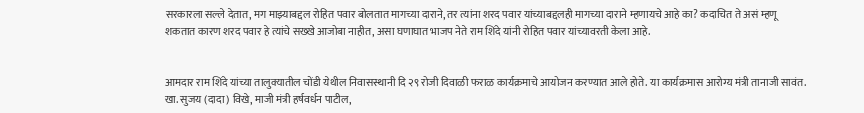सरकारला सल्ले देतात, मग माझ्याबद्दल रोहित पवार बोलतात मागच्या दाराने, तर त्यांना शरद पवार यांच्याबद्दलही मागच्या दाराने म्हणायचे आहे का? कदाचित ते असं म्हणू शकतात कारण शरद पवार हे त्यांचे सख्खे आजोबा नाहीत, असा घणाघात भाजप नेते राम शिंदे यांनी रोहित पवार यांच्यावरती केला आहे.


आमदार राम शिंदे यांच्या तालुक्यातील चोंडी येथील निवासस्थानी दि २९ रोजी दिवाळी फराळ कार्यक्रमाचे आयोजन करण्यात आले होते. या कार्यक्रमास आरोग्य मंत्री तानाजी सावंत. खा. सुजय (दादा) विखे, माजी मंत्री हर्षवर्धन पाटील,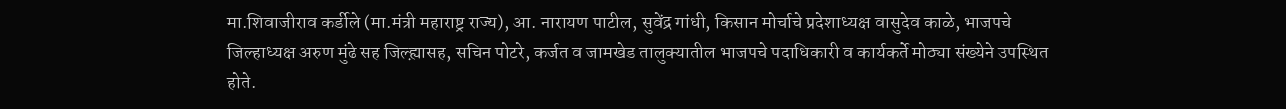मा.शिवाजीराव कर्डीले (मा.मंत्री महाराष्ट्र राज्य), आ. नारायण पाटील, सुवेंद्र गांधी, किसान मोर्चाचे प्रदेशाध्यक्ष वासुदेव काळे, भाजपचे जिल्हाध्यक्ष अरुण मुंढे सह जिल्ह्य़ासह, सचिन पोटरे, कर्जत व जामखेड तालुक्यातील भाजपचे पदाधिकारी व कार्यकर्ते मोठ्या संख्येने उपस्थित होते.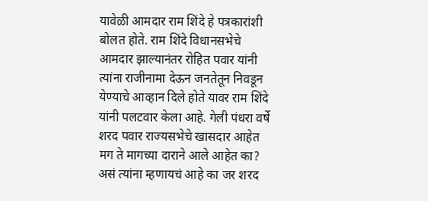यावेळी आमदार राम शिंदे हे पत्रकारांशी बोलत होते. राम शिंदे विधानसभेचे आमदार झाल्यानंतर रोहित पवार यांनी त्यांना राजीनामा देऊन जनतेतून निवडून येण्याचे आव्हान दिले होते यावर राम शिंदे यांनी पलटवार केला आहे. गेली पंधरा वर्षे शरद पवार राज्यसभेचे खासदार आहेत मग ते मागच्या दाराने आले आहेत का? असं त्यांना म्हणायचं आहे का जर शरद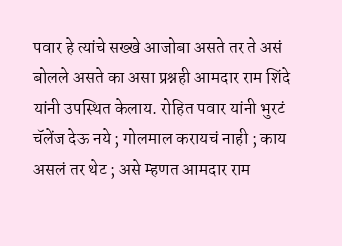पवार हे त्यांचे सख्खे आजोबा असते तर ते असं बोलले असते का असा प्रश्नही आमदार राम शिंदे यांनी उपस्थित केलाय. रोहित पवार यांनी भुरटं चॅलेंज देऊ नये ; गोलमाल करायचं नाही ; काय असलं तर थेट ; असे म्हणत आमदार राम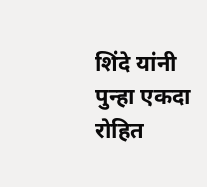शिंदे यांनी पुन्हा एकदा रोहित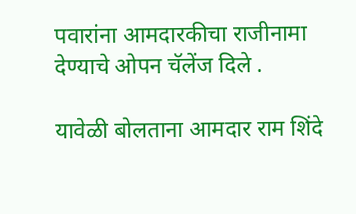पवारांना आमदारकीचा राजीनामा देण्याचे ओपन चॅलेंज दिले .

यावेळी बोलताना आमदार राम शिंदे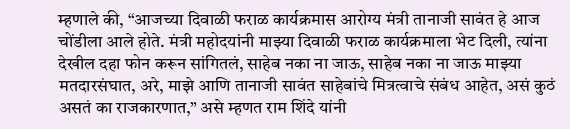म्हणाले की, “आजच्या दिवाळी फराळ कार्यक्रमास आरोग्य मंत्री तानाजी सावंत हे आज चोंडीला आले होते. मंत्री महोदयांनी माझ्या दिवाळी फराळ कार्यक्रमाला भेट दिली, त्यांना देखील दहा फोन करून सांगितलं, साहेब नका ना जाऊ, साहेब नका ना जाऊ माझ्या मतदारसंघात, अरे, माझे आणि तानाजी सावंत साहेबांचे मित्रत्वाचे संबंध आहेत, असं कुठं असतं का राजकारणात,” असे म्हणत राम शिंदे यांनी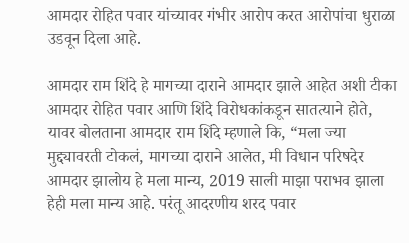आमदार रोहित पवार यांच्यावर गंभीर आरोप करत आरोपांचा धुराळा उडवून दिला आहे.

आमदार राम शिंदे हे मागच्या दाराने आमदार झाले आहेत अशी टीका आमदार रोहित पवार आणि शिंदे विरोधकांकडून सातत्याने होते, यावर बोलताना आमदार राम शिंदे म्हणाले कि, “मला ज्या मुद्द्यावरती टोकलं, मागच्या दाराने आलेत, मी विधान परिषदेर आमदार झालोय हे मला मान्य, 2019 साली माझा पराभव झाला हेही मला मान्य आहे. परंतू आदरणीय शरद पवार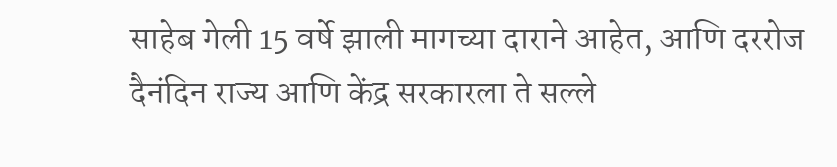साहेब गेली 15 वर्षे झाली मागच्या दाराने आहेत, आणि दररोज दैनंदिन राज्य आणि केंद्र सरकारला ते सल्ले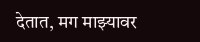देतात, मग माझ्यावर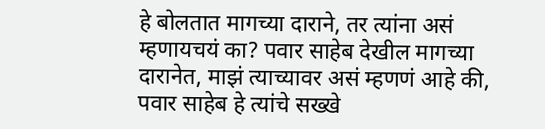हे बोलतात मागच्या दाराने, तर त्यांना असं म्हणायचयं का? पवार साहेब देखील मागच्या दारानेत, माझं त्याच्यावर असं म्हणणं आहे की, पवार साहेब हे त्यांचे सख्खे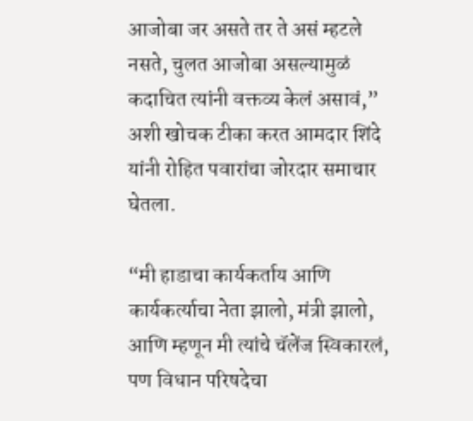आजोबा जर असते तर ते असं म्हटले नसते, चुलत आजोबा असल्यामुळं कदाचित त्यांनी वक्तव्य केलं असावं,” अशी खोचक टीका करत आमदार शिंदे यांनी रोहित पवारांचा जोरदार समाचार घेतला.

“मी हाडाचा कार्यकर्ताय आणि कार्यकर्त्याचा नेता झालो, मंत्री झालो, आणि म्हणून मी त्यांचे चॅलेंज स्विकारलं, पण विधान परिषदेचा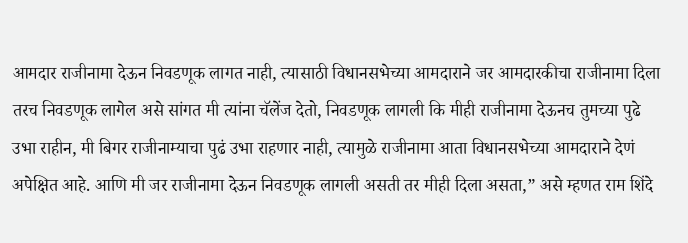आमदार राजीनामा देऊन निवडणूक लागत नाही, त्यासाठी विधानसभेच्या आमदाराने जर आमदारकीचा राजीनामा दिला तरच निवडणूक लागेल असे सांगत मी त्यांना चॅलेंज देतो, निवडणूक लागली कि मीही राजीनामा देऊनच तुमच्या पुढे उभा राहीन, मी बिगर राजीनाम्याचा पुढं उभा राहणार नाही, त्यामुळे राजीनामा आता विधानसभेच्या आमदाराने देणं अपेक्षित आहे. आणि मी जर राजीनामा देऊन निवडणूक लागली असती तर मीही दिला असता,” असे म्हणत राम शिंदे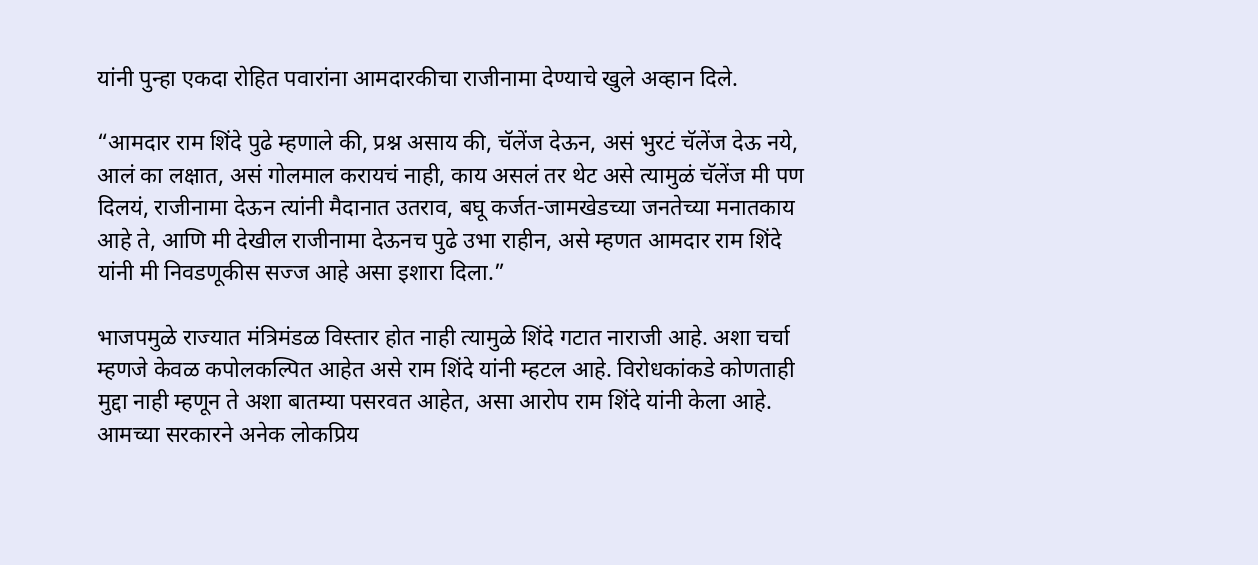यांनी पुन्हा एकदा रोहित पवारांना आमदारकीचा राजीनामा देण्याचे खुले अव्हान दिले.

“आमदार राम शिंदे पुढे म्हणाले की, प्रश्न असाय की, चॅलेंज देऊन, असं भुरटं चॅलेंज देऊ नये, आलं का लक्षात, असं गोलमाल करायचं नाही, काय असलं तर थेट असे त्यामुळं चॅलेंज मी पण दिलयं, राजीनामा देऊन त्यांनी मैदानात उतराव, बघू कर्जत-जामखेडच्या जनतेच्या मनातकाय आहे ते, आणि मी देखील राजीनामा देऊनच पुढे उभा राहीन, असे म्हणत आमदार राम शिंदे यांनी मी निवडणूकीस सज्ज आहे असा इशारा दिला.”

भाजपमुळे राज्यात मंत्रिमंडळ विस्तार होत नाही त्यामुळे शिंदे गटात नाराजी आहे. अशा चर्चा म्हणजे केवळ कपोलकल्पित आहेत असे राम शिंदे यांनी म्हटल आहे. विरोधकांकडे कोणताही मुद्दा नाही म्हणून ते अशा बातम्या पसरवत आहेत, असा आरोप राम शिंदे यांनी केला आहे. आमच्या सरकारने अनेक लोकप्रिय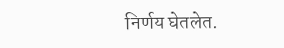निर्णय घेतलेत.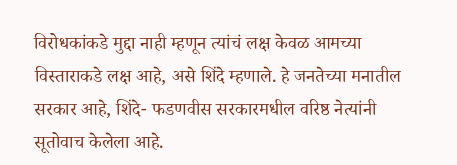विरोधकांकडे मुद्दा नाही म्हणून त्यांचं लक्ष केवळ आमच्या विस्ताराकडे लक्ष आहे, असे शिंदे म्हणाले. हे जनतेच्या मनातील सरकार आहे, शिंदे- फडणवीस सरकारमधील वरिष्ठ नेत्यांनी सूतोवाच केलेला आहे.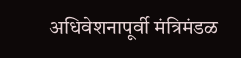अधिवेशनापूर्वी मंत्रिमंडळ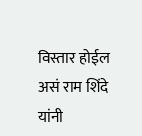विस्तार होईल असं राम शिंदे यांनी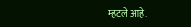म्हटले आहे.